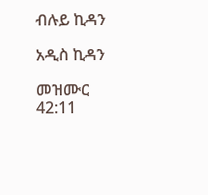ብሉይ ኪዳን

አዲስ ኪዳን

መዝሙር 42:11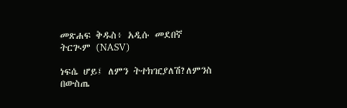መጽሐፍ ቅዱስ፥ አዲሱ መደበኛ ትርጒም (NASV)

ነፍሴ ሆይ፤ ለምን ትተክዢያለሽ?ለምንስ በውስጤ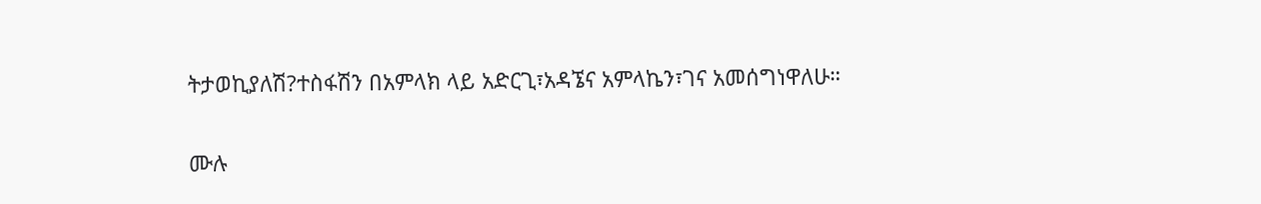ትታወኪያለሽ?ተስፋሽን በአምላክ ላይ አድርጊ፣አዳኜና አምላኬን፣ገና አመሰግነዋለሁ።

ሙሉ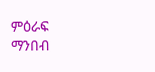ምዕራፍ ማንበብ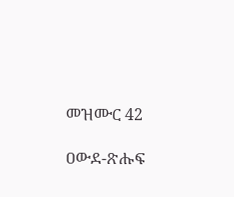መዝሙር 42

ዐውደ-ጽሑፍ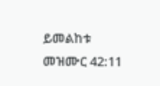ይመልከቱ መዝሙር 42:11